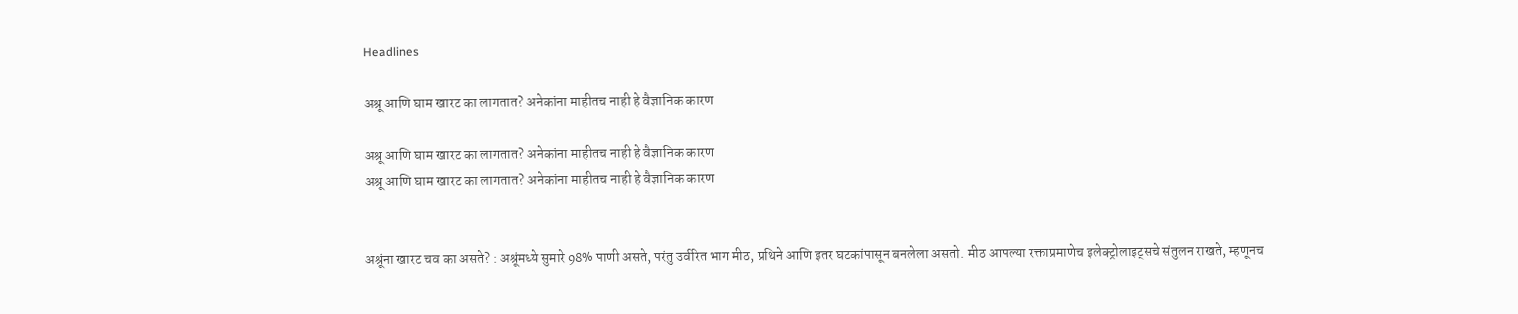Headlines

अश्रू आणि घाम खारट का लागतात? अनेकांना माहीतच नाही हे वैज्ञानिक कारण

अश्रू आणि घाम खारट का लागतात? अनेकांना माहीतच नाही हे वैज्ञानिक कारण
अश्रू आणि घाम खारट का लागतात? अनेकांना माहीतच नाही हे वैज्ञानिक कारण


अश्रूंना खारट चव का असते? : अश्रूंमध्ये सुमारे 98% पाणी असते, परंतु उर्वरित भाग मीठ, प्रथिने आणि इतर घटकांपासून बनलेला असतो. मीठ आपल्या रक्ताप्रमाणेच इलेक्ट्रोलाइट्सचे संतुलन राखते, म्हणूनच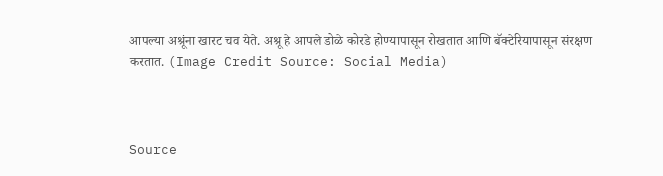आपल्या अश्रूंना खारट चव येते. अश्रू हे आपले डोळे कोरडे होण्यापासून रोखतात आणि बॅक्टेरियापासून संरक्षण करतात. (Image Credit Source: Social Media)



Source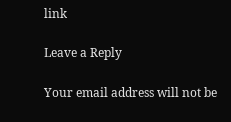link

Leave a Reply

Your email address will not be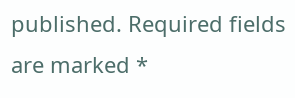published. Required fields are marked *